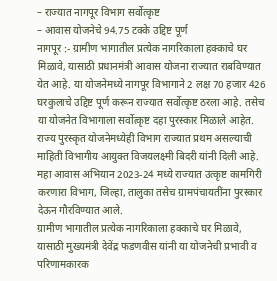– राज्यात नागपूर विभाग सर्वोत्कृष्ट
– आवास योजनेचे 94.75 टक्के उद्दिष्ट पूर्ण
नागपूर :- ग्रामीण भागातील प्रत्येक नागरिकाला हक्काचे घर मिळावे, यासाठी प्रधानमंत्री आवास योजना राज्यात राबविण्यात येत आहे. या योजनेमध्ये नागपूर विभागाने 2 लक्ष 70 हजार 426 घरकुलाचे उद्दिष्ट पूर्ण करून राज्यात सर्वोत्कृष्ट ठरला आहे. तसेच या योजनेत विभागाला सर्वोत्कृष्ट दहा पुरस्कार मिळाले आहेत. राज्य पुरस्कृत योजनेमध्येही विभाग राज्यात प्रथम असल्याची माहिती विभागीय आयुक्त विजयलक्ष्मी बिदरी यांनी दिली आहे.
महा आवास अभियान 2023-24 मध्ये राज्यात उत्कृष्ट कामगिरी करणारा विभाग, जिल्हा, तालुका तसेच ग्रामपंचायतींना पुरस्कार देऊन गौरविण्यात आले.
ग्रामीण भागातील प्रत्येक नागरिकाला हक्काचे घर मिळावे, यासाठी मुख्यमंत्री देवेंद्र फडणवीस यांनी या योजनेची प्रभावी व परिणामकारक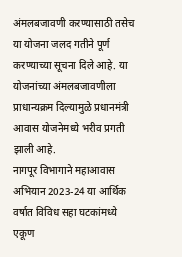अंमलबजावणी करण्यासाठी तसेच या योजना जलद गतीने पूर्ण करण्याच्या सूचना दिले आहे. या योजनांच्या अंमलबजावणीला प्राधान्यक्रम दिल्यामुळे प्रधानमंत्री आवास योजनेमध्ये भरीव प्रगती झाली आहे.
नागपूर विभागाने महाआवास अभियान 2023-24 या आर्थिक वर्षात विविध सहा घटकांमध्ये एकूण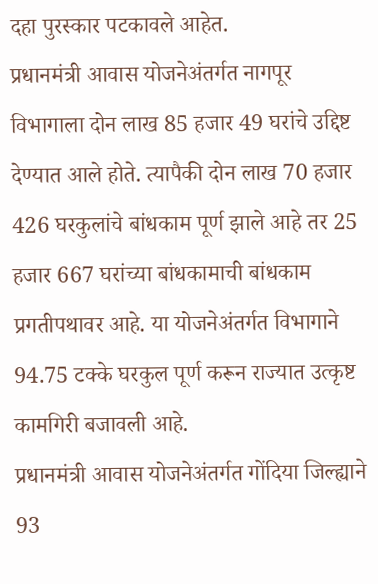दहा पुरस्कार पटकावले आहेत.
प्रधानमंत्री आवास योजनेअंतर्गत नागपूर विभागाला दोन लाख 85 हजार 49 घरांचे उद्दिष्ट देण्यात आले होते. त्यापैकी दोन लाख 70 हजार 426 घरकुलांचे बांधकाम पूर्ण झाले आहे तर 25 हजार 667 घरांच्या बांधकामाची बांधकाम प्रगतीपथावर आहे. या योजनेअंतर्गत विभागाने 94.75 टक्के घरकुल पूर्ण करून राज्यात उत्कृष्ट कामगिरी बजावली आहे.
प्रधानमंत्री आवास योजनेअंतर्गत गोंदिया जिल्ह्याने 93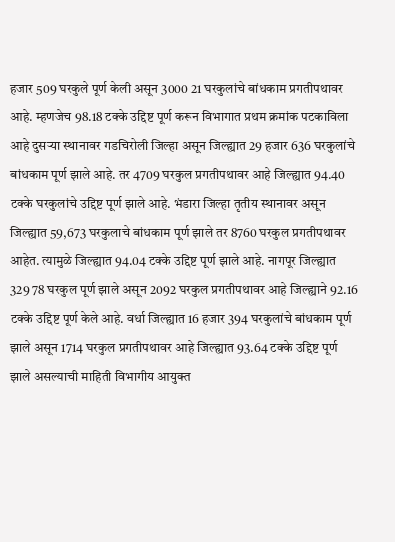हजार 509 घरकुले पूर्ण केली असून 3000 21 घरकुलांचे बांधकाम प्रगतीपथावर आहे. म्हणजेच 98.18 टक्के उद्दिष्ट पूर्ण करून विभागात प्रथम क्रमांक पटकाविला आहे दुसऱ्या स्थानावर गडचिरोली जिल्हा असून जिल्ह्यात 29 हजार 636 घरकुलांचे बांधकाम पूर्ण झाले आहे. तर 4709 घरकुल प्रगतीपथावर आहे जिल्ह्यात 94.40 टक्के घरकुलांचे उद्दिष्ट पूर्ण झाले आहे. भंडारा जिल्हा तृतीय स्थानावर असून जिल्ह्यात 59,673 घरकुलाचे बांधकाम पूर्ण झाले तर 8760 घरकुल प्रगतीपथावर आहेत. त्यामुळे जिल्ह्यात 94.04 टक्के उद्दिष्ट पूर्ण झाले आहे. नागपूर जिल्ह्यात 329 78 घरकुल पूर्ण झाले असून 2092 घरकुल प्रगतीपथावर आहे जिल्ह्याने 92.16 टक्के उद्दिष्ट पूर्ण केले आहे. वर्धा जिल्ह्यात 16 हजार 394 घरकुलांचे बांधकाम पूर्ण झाले असून 1714 घरकुल प्रगतीपथावर आहे जिल्ह्यात 93.64 टक्के उद्दिष्ट पूर्ण झाले असल्याची माहिती विभागीय आयुक्त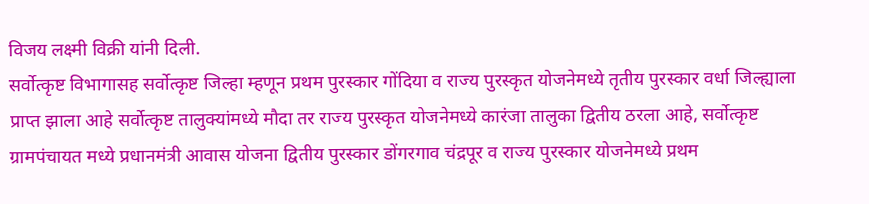विजय लक्ष्मी विक्री यांनी दिली.
सर्वोत्कृष्ट विभागासह सर्वोत्कृष्ट जिल्हा म्हणून प्रथम पुरस्कार गोंदिया व राज्य पुरस्कृत योजनेमध्ये तृतीय पुरस्कार वर्धा जिल्ह्याला प्राप्त झाला आहे सर्वोत्कृष्ट तालुक्यांमध्ये मौदा तर राज्य पुरस्कृत योजनेमध्ये कारंजा तालुका द्वितीय ठरला आहे, सर्वोत्कृष्ट ग्रामपंचायत मध्ये प्रधानमंत्री आवास योजना द्वितीय पुरस्कार डोंगरगाव चंद्रपूर व राज्य पुरस्कार योजनेमध्ये प्रथम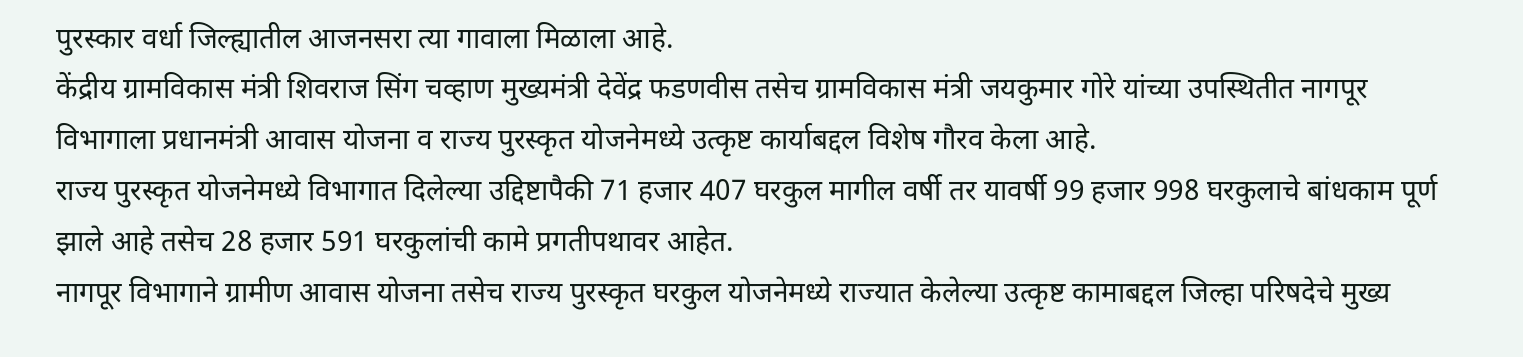पुरस्कार वर्धा जिल्ह्यातील आजनसरा त्या गावाला मिळाला आहे.
केंद्रीय ग्रामविकास मंत्री शिवराज सिंग चव्हाण मुख्यमंत्री देवेंद्र फडणवीस तसेच ग्रामविकास मंत्री जयकुमार गोरे यांच्या उपस्थितीत नागपूर विभागाला प्रधानमंत्री आवास योजना व राज्य पुरस्कृत योजनेमध्ये उत्कृष्ट कार्याबद्दल विशेष गौरव केला आहे.
राज्य पुरस्कृत योजनेमध्ये विभागात दिलेल्या उद्दिष्टापैकी 71 हजार 407 घरकुल मागील वर्षी तर यावर्षी 99 हजार 998 घरकुलाचे बांधकाम पूर्ण झाले आहे तसेच 28 हजार 591 घरकुलांची कामे प्रगतीपथावर आहेत.
नागपूर विभागाने ग्रामीण आवास योजना तसेच राज्य पुरस्कृत घरकुल योजनेमध्ये राज्यात केलेल्या उत्कृष्ट कामाबद्दल जिल्हा परिषदेचे मुख्य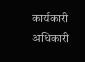कार्यकारी अधिकारी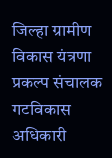जिल्हा ग्रामीण विकास यंत्रणा प्रकल्प संचालक गटविकास अधिकारी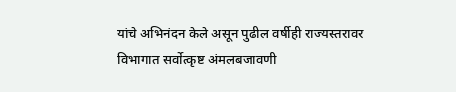यांचे अभिनंदन केले असून पुढील वर्षीही राज्यस्तरावर विभागात सर्वोत्कृष्ट अंमलबजावणी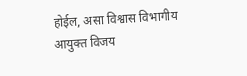होईल, असा विश्वास विभागीय आयुक्त विजय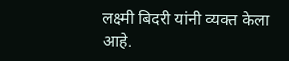लक्ष्मी बिदरी यांनी व्यक्त केला आहे.